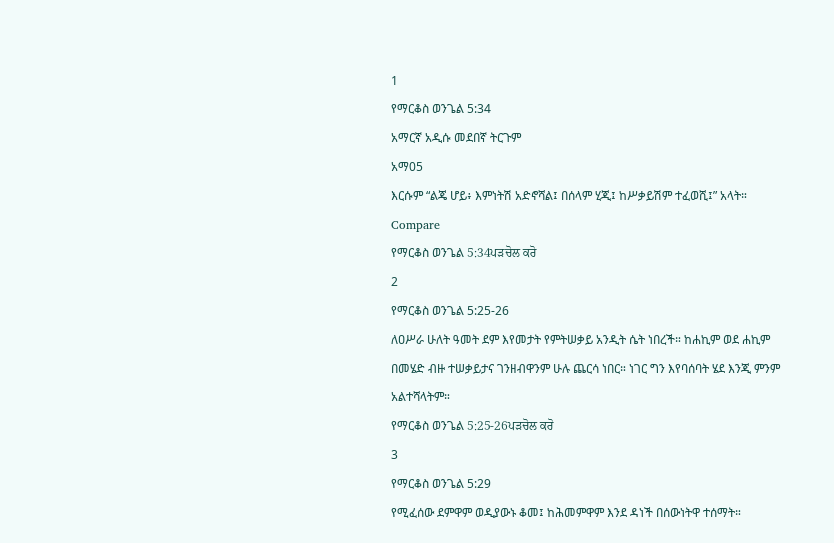1
የማርቆስ ወንጌል 5:34
አማርኛ አዲሱ መደበኛ ትርጉም
አማ05
እርሱም “ልጄ ሆይ፥ እምነትሽ አድኖሻል፤ በሰላም ሂጂ፤ ከሥቃይሽም ተፈወሺ፤” አላት።
Compare
የማርቆስ ወንጌል 5:34ਪੜਚੋਲ ਕਰੋ
2
የማርቆስ ወንጌል 5:25-26
ለዐሥራ ሁለት ዓመት ደም እየመታት የምትሠቃይ አንዲት ሴት ነበረች። ከሐኪም ወደ ሐኪም በመሄድ ብዙ ተሠቃይታና ገንዘብዋንም ሁሉ ጨርሳ ነበር። ነገር ግን እየባሰባት ሄደ እንጂ ምንም አልተሻላትም።
የማርቆስ ወንጌል 5:25-26ਪੜਚੋਲ ਕਰੋ
3
የማርቆስ ወንጌል 5:29
የሚፈሰው ደምዋም ወዲያውኑ ቆመ፤ ከሕመምዋም እንደ ዳነች በሰውነትዋ ተሰማት።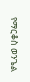የማርቆስ ወንጌል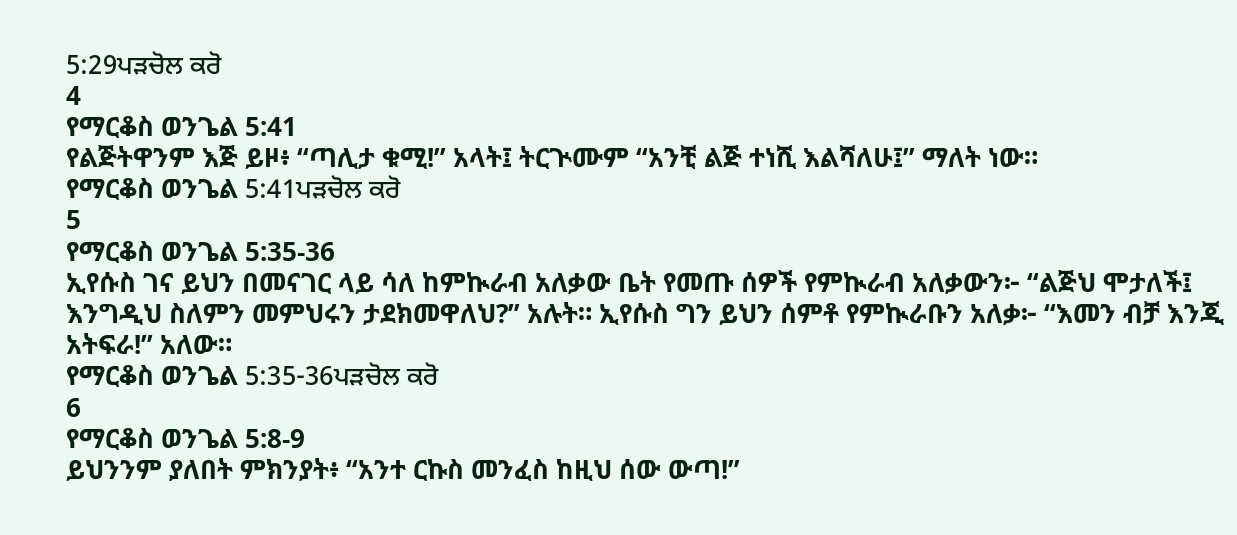5:29ਪੜਚੋਲ ਕਰੋ
4
የማርቆስ ወንጌል 5:41
የልጅትዋንም እጅ ይዞ፥ “ጣሊታ ቁሚ!” አላት፤ ትርጒሙም “አንቺ ልጅ ተነሺ እልሻለሁ፤” ማለት ነው።
የማርቆስ ወንጌል 5:41ਪੜਚੋਲ ਕਰੋ
5
የማርቆስ ወንጌል 5:35-36
ኢየሱስ ገና ይህን በመናገር ላይ ሳለ ከምኲራብ አለቃው ቤት የመጡ ሰዎች የምኲራብ አለቃውን፦ “ልጅህ ሞታለች፤ እንግዲህ ስለምን መምህሩን ታደክመዋለህ?” አሉት። ኢየሱስ ግን ይህን ሰምቶ የምኲራቡን አለቃ፦ “እመን ብቻ እንጂ አትፍራ!” አለው።
የማርቆስ ወንጌል 5:35-36ਪੜਚੋਲ ਕਰੋ
6
የማርቆስ ወንጌል 5:8-9
ይህንንም ያለበት ምክንያት፥ “አንተ ርኩስ መንፈስ ከዚህ ሰው ውጣ!”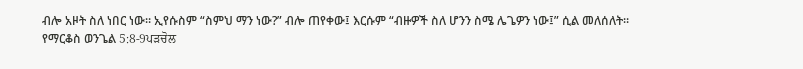ብሎ አዞት ስለ ነበር ነው። ኢየሱስም “ስምህ ማን ነው?” ብሎ ጠየቀው፤ እርሱም “ብዙዎች ስለ ሆንን ስሜ ሌጌዎን ነው፤” ሲል መለሰለት።
የማርቆስ ወንጌል 5:8-9ਪੜਚੋਲ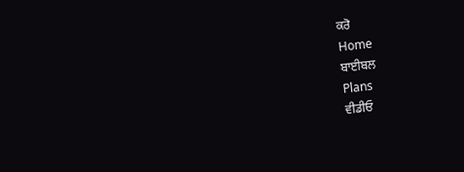ਕਰੋ
Home
ਬਾਈਬਲ
Plans
ਵੀਡੀਓ